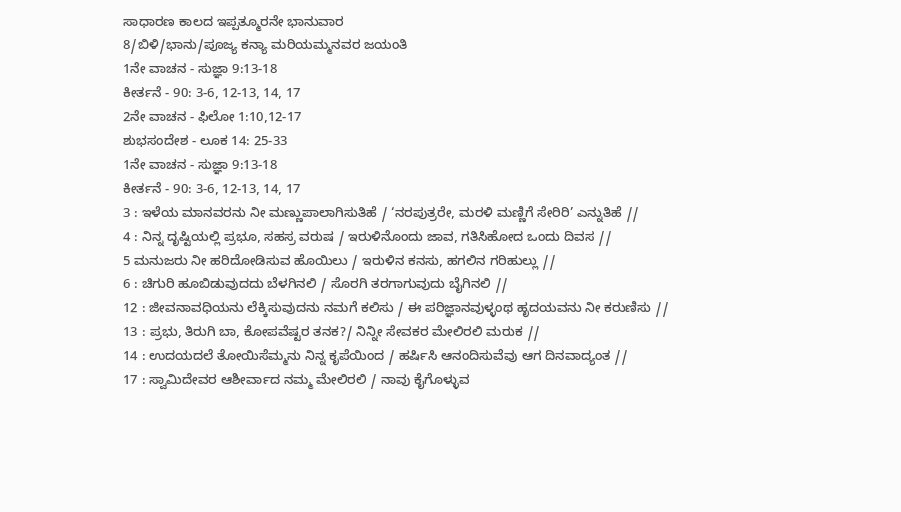ಸಾಧಾರಣ ಕಾಲದ ಇಪ್ಪತ್ಮೂರನೇ ಭಾನುವಾರ
8/ಬಿಳಿ/ಭಾನು/ಪೂಜ್ಯ ಕನ್ಯಾ ಮರಿಯಮ್ಮನವರ ಜಯಂತಿ
1ನೇ ವಾಚನ - ಸುಜ್ಞಾ 9:13-18
ಕೀರ್ತನೆ - 90: 3-6, 12-13, 14, 17
2ನೇ ವಾಚನ - ಫಿಲೋ 1:10,12-17
ಶುಭಸಂದೇಶ - ಲೂಕ 14: 25-33
1ನೇ ವಾಚನ - ಸುಜ್ಞಾ 9:13-18
ಕೀರ್ತನೆ - 90: 3-6, 12-13, 14, 17
3 : ಇಳೆಯ ಮಾನವರನು ನೀ ಮಣ್ಣುಪಾಲಾಗಿಸುತಿಹೆ / ‘ನರಪುತ್ರರೇ, ಮರಳಿ ಮಣ್ಣಿಗೆ ಸೇರಿರಿ’ ಎನ್ನುತಿಹೆ //
4 : ನಿನ್ನ ದೃಷ್ಟಿಯಲ್ಲಿ ಪ್ರಭೂ, ಸಹಸ್ರ ವರುಷ / ಇರುಳಿನೊಂದು ಜಾವ, ಗತಿಸಿಹೋದ ಒಂದು ದಿವಸ //
5 ಮನುಜರು ನೀ ಹರಿದೋಡಿಸುವ ಹೊಯಿಲು / ಇರುಳಿನ ಕನಸು, ಹಗಲಿನ ಗರಿಹುಲ್ಲು //
6 : ಚಿಗುರಿ ಹೂಬಿಡುವುದದು ಬೆಳಗಿನಲಿ / ಸೊರಗಿ ತರಗಾಗುವುದು ಬೈಗಿನಲಿ //
12 : ಜೀವನಾವಧಿಯನು ಲೆಕ್ಕಿಸುವುದನು ನಮಗೆ ಕಲಿಸು / ಈ ಪರಿಜ್ಞಾನವುಳ್ಳಂಥ ಹೃದಯವನು ನೀ ಕರುಣಿಸು //
13 : ಪ್ರಭು, ತಿರುಗಿ ಬಾ, ಕೋಪವೆಷ್ಟರ ತನಕ?/ ನಿನ್ನೀ ಸೇವಕರ ಮೇಲಿರಲಿ ಮರುಕ //
14 : ಉದಯದಲೆ ತೋಯಿಸೆಮ್ಮನು ನಿನ್ನ ಕೃಪೆಯಿಂದ / ಹರ್ಷಿಸಿ ಆನಂದಿಸುವೆವು ಆಗ ದಿನವಾದ್ಯಂತ //
17 : ಸ್ವಾಮಿದೇವರ ಆಶೀರ್ವಾದ ನಮ್ಮ ಮೇಲಿರಲಿ / ನಾವು ಕೈಗೊಳ್ಳುವ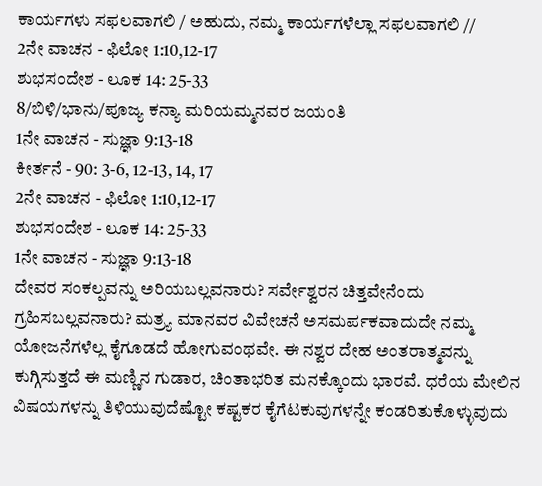ಕಾರ್ಯಗಳು ಸಫಲವಾಗಲಿ / ಅಹುದು, ನಮ್ಮ ಕಾರ್ಯಗಳೆಲ್ಲಾ ಸಫಲವಾಗಲಿ //
2ನೇ ವಾಚನ - ಫಿಲೋ 1:10,12-17
ಶುಭಸಂದೇಶ - ಲೂಕ 14: 25-33
8/ಬಿಳಿ/ಭಾನು/ಪೂಜ್ಯ ಕನ್ಯಾ ಮರಿಯಮ್ಮನವರ ಜಯಂತಿ
1ನೇ ವಾಚನ - ಸುಜ್ಞಾ 9:13-18
ಕೀರ್ತನೆ - 90: 3-6, 12-13, 14, 17
2ನೇ ವಾಚನ - ಫಿಲೋ 1:10,12-17
ಶುಭಸಂದೇಶ - ಲೂಕ 14: 25-33
1ನೇ ವಾಚನ - ಸುಜ್ಞಾ 9:13-18
ದೇವರ ಸಂಕಲ್ಪವನ್ನು ಅರಿಯಬಲ್ಲವನಾರು? ಸರ್ವೇಶ್ವರನ ಚಿತ್ತವೇನೆಂದು ಗ್ರಹಿಸಬಲ್ಲವನಾರು? ಮತ್ರ್ಯ ಮಾನವರ ವಿವೇಚನೆ ಅಸಮರ್ಪಕವಾದುದೇ ನಮ್ಮ ಯೋಜನೆಗಳೆಲ್ಲ ಕೈಗೂಡದೆ ಹೋಗುವಂಥವೇ. ಈ ನಶ್ವರ ದೇಹ ಅಂತರಾತ್ಮವನ್ನು ಕುಗ್ಗಿಸುತ್ತದೆ ಈ ಮಣ್ಣಿನ ಗುಡಾರ, ಚಿಂತಾಭರಿತ ಮನಕ್ಕೊಂದು ಭಾರವೆ. ಧರೆಯ ಮೇಲಿನ ವಿಷಯಗಳನ್ನು ತಿಳಿಯುವುದೆಷ್ಟೋ ಕಷ್ಟಕರ ಕೈಗೆಟಕುವುಗಳನ್ನೇ ಕಂಡರಿತುಕೊಳ್ಳುವುದು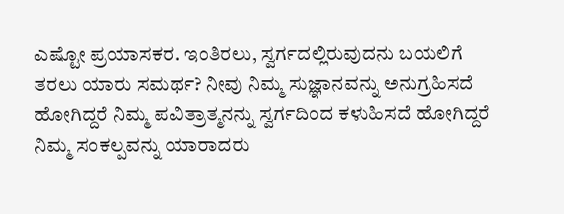ಎಷ್ಟೋ ಪ್ರಯಾಸಕರ. ಇಂತಿರಲು, ಸ್ವರ್ಗದಲ್ಲಿರುವುದನು ಬಯಲಿಗೆ ತರಲು ಯಾರು ಸಮರ್ಥ? ನೀವು ನಿಮ್ಮ ಸುಜ್ಞಾನವನ್ನು ಅನುಗ್ರಹಿಸದೆ ಹೋಗಿದ್ದರೆ ನಿಮ್ಮ ಪವಿತ್ರಾತ್ಮನನ್ನು ಸ್ವರ್ಗದಿಂದ ಕಳುಹಿಸದೆ ಹೋಗಿದ್ದರೆ ನಿಮ್ಮ ಸಂಕಲ್ಪವನ್ನು ಯಾರಾದರು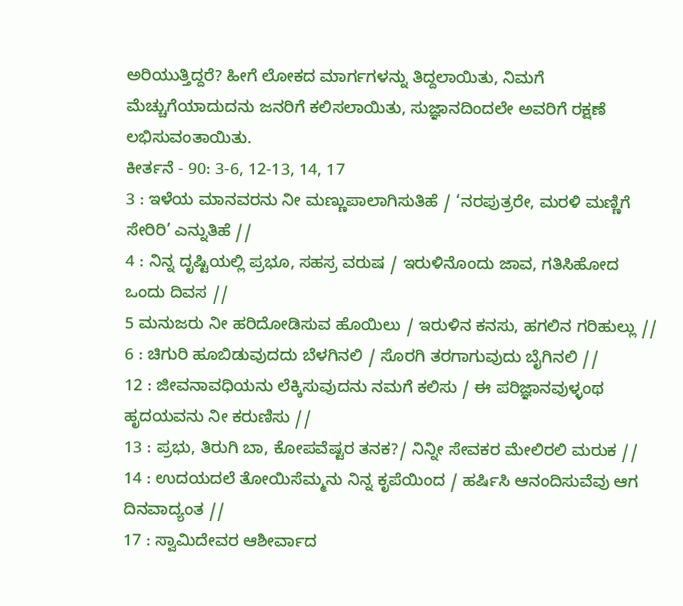ಅರಿಯುತ್ತಿದ್ದರೆ? ಹೀಗೆ ಲೋಕದ ಮಾರ್ಗಗಳನ್ನು ತಿದ್ದಲಾಯಿತು, ನಿಮಗೆ ಮೆಚ್ಚುಗೆಯಾದುದನು ಜನರಿಗೆ ಕಲಿಸಲಾಯಿತು, ಸುಜ್ಞಾನದಿಂದಲೇ ಅವರಿಗೆ ರಕ್ಷಣೆ ಲಭಿಸುವಂತಾಯಿತು.
ಕೀರ್ತನೆ - 90: 3-6, 12-13, 14, 17
3 : ಇಳೆಯ ಮಾನವರನು ನೀ ಮಣ್ಣುಪಾಲಾಗಿಸುತಿಹೆ / ‘ನರಪುತ್ರರೇ, ಮರಳಿ ಮಣ್ಣಿಗೆ ಸೇರಿರಿ’ ಎನ್ನುತಿಹೆ //
4 : ನಿನ್ನ ದೃಷ್ಟಿಯಲ್ಲಿ ಪ್ರಭೂ, ಸಹಸ್ರ ವರುಷ / ಇರುಳಿನೊಂದು ಜಾವ, ಗತಿಸಿಹೋದ ಒಂದು ದಿವಸ //
5 ಮನುಜರು ನೀ ಹರಿದೋಡಿಸುವ ಹೊಯಿಲು / ಇರುಳಿನ ಕನಸು, ಹಗಲಿನ ಗರಿಹುಲ್ಲು //
6 : ಚಿಗುರಿ ಹೂಬಿಡುವುದದು ಬೆಳಗಿನಲಿ / ಸೊರಗಿ ತರಗಾಗುವುದು ಬೈಗಿನಲಿ //
12 : ಜೀವನಾವಧಿಯನು ಲೆಕ್ಕಿಸುವುದನು ನಮಗೆ ಕಲಿಸು / ಈ ಪರಿಜ್ಞಾನವುಳ್ಳಂಥ ಹೃದಯವನು ನೀ ಕರುಣಿಸು //
13 : ಪ್ರಭು, ತಿರುಗಿ ಬಾ, ಕೋಪವೆಷ್ಟರ ತನಕ?/ ನಿನ್ನೀ ಸೇವಕರ ಮೇಲಿರಲಿ ಮರುಕ //
14 : ಉದಯದಲೆ ತೋಯಿಸೆಮ್ಮನು ನಿನ್ನ ಕೃಪೆಯಿಂದ / ಹರ್ಷಿಸಿ ಆನಂದಿಸುವೆವು ಆಗ ದಿನವಾದ್ಯಂತ //
17 : ಸ್ವಾಮಿದೇವರ ಆಶೀರ್ವಾದ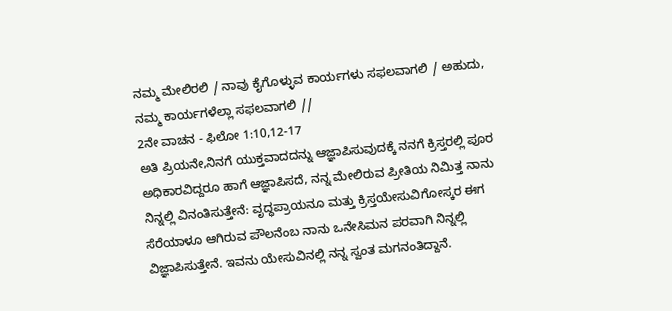ನಮ್ಮ ಮೇಲಿರಲಿ / ನಾವು ಕೈಗೊಳ್ಳುವ ಕಾರ್ಯಗಳು ಸಫಲವಾಗಲಿ / ಅಹುದು, ನಮ್ಮ ಕಾರ್ಯಗಳೆಲ್ಲಾ ಸಫಲವಾಗಲಿ //
2ನೇ ವಾಚನ - ಫಿಲೋ 1:10,12-17
ಅತಿ ಪ್ರಿಯನೇ,ನಿನಗೆ ಯುಕ್ತವಾದದನ್ನು ಆಜ್ಞಾಪಿಸುವುದಕ್ಕೆ ನನಗೆ ಕ್ರಿಸ್ತರಲ್ಲಿ ಪೂರ ಅಧಿಕಾರವಿದ್ದರೂ ಹಾಗೆ ಆಜ್ಞಾಪಿಸದೆ, ನನ್ನ ಮೇಲಿರುವ ಪ್ರೀತಿಯ ನಿಮಿತ್ತ ನಾನು ನಿನ್ನಲ್ಲಿ ವಿನಂತಿಸುತ್ತೇನೆ: ವೃದ್ಧಪ್ರಾಯನೂ ಮತ್ತು ಕ್ರಿಸ್ತಯೇಸುವಿಗೋಸ್ಕರ ಈಗ ಸೆರೆಯಾಳೂ ಆಗಿರುವ ಪೌಲನೆಂಬ ನಾನು ಒನೇಸಿಮನ ಪರವಾಗಿ ನಿನ್ನಲ್ಲಿ ವಿಜ್ಞಾಪಿಸುತ್ತೇನೆ. ಇವನು ಯೇಸುವಿನಲ್ಲಿ ನನ್ನ ಸ್ವಂತ ಮಗನಂತಿದ್ದಾನೆ.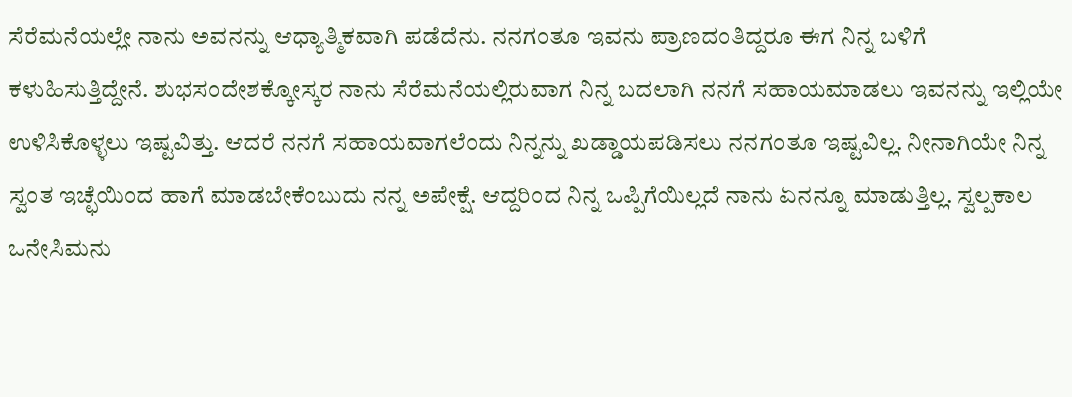ಸೆರೆಮನೆಯಲ್ಲೇ ನಾನು ಅವನನ್ನು ಆಧ್ಯಾತ್ಮಿಕವಾಗಿ ಪಡೆದೆನು. ನನಗಂತೂ ಇವನು ಪ್ರಾಣದಂತಿದ್ದರೂ ಈಗ ನಿನ್ನ ಬಳಿಗೆ ಕಳುಹಿಸುತ್ತಿದ್ದೇನೆ. ಶುಭಸಂದೇಶಕ್ಕೋಸ್ಕರ ನಾನು ಸೆರೆಮನೆಯಲ್ಲಿರುವಾಗ ನಿನ್ನ ಬದಲಾಗಿ ನನಗೆ ಸಹಾಯಮಾಡಲು ಇವನನ್ನು ಇಲ್ಲಿಯೇ ಉಳಿಸಿಕೊಳ್ಳಲು ಇಷ್ಟವಿತ್ತು. ಆದರೆ ನನಗೆ ಸಹಾಯವಾಗಲೆಂದು ನಿನ್ನನ್ನು ಖಡ್ಡಾಯಪಡಿಸಲು ನನಗಂತೂ ಇಷ್ಟವಿಲ್ಲ. ನೀನಾಗಿಯೇ ನಿನ್ನ ಸ್ವಂತ ಇಚ್ಛೆಯಿಂದ ಹಾಗೆ ಮಾಡಬೇಕೆಂಬುದು ನನ್ನ ಅಪೇಕ್ಷೆ. ಆದ್ದರಿಂದ ನಿನ್ನ ಒಪ್ಪಿಗೆಯಿಲ್ಲದೆ ನಾನು ಏನನ್ನೂ ಮಾಡುತ್ತಿಲ್ಲ. ಸ್ವಲ್ಪಕಾಲ ಒನೇಸಿಮನು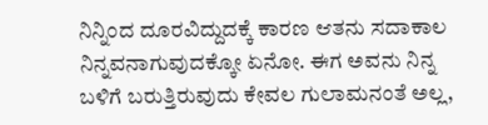ನಿನ್ನಿಂದ ದೂರವಿದ್ದುದಕ್ಕೆ ಕಾರಣ ಆತನು ಸದಾಕಾಲ ನಿನ್ನವನಾಗುವುದಕ್ಕೋ ಏನೋ. ಈಗ ಅವನು ನಿನ್ನ ಬಳಿಗೆ ಬರುತ್ತಿರುವುದು ಕೇವಲ ಗುಲಾಮನಂತೆ ಅಲ್ಲ,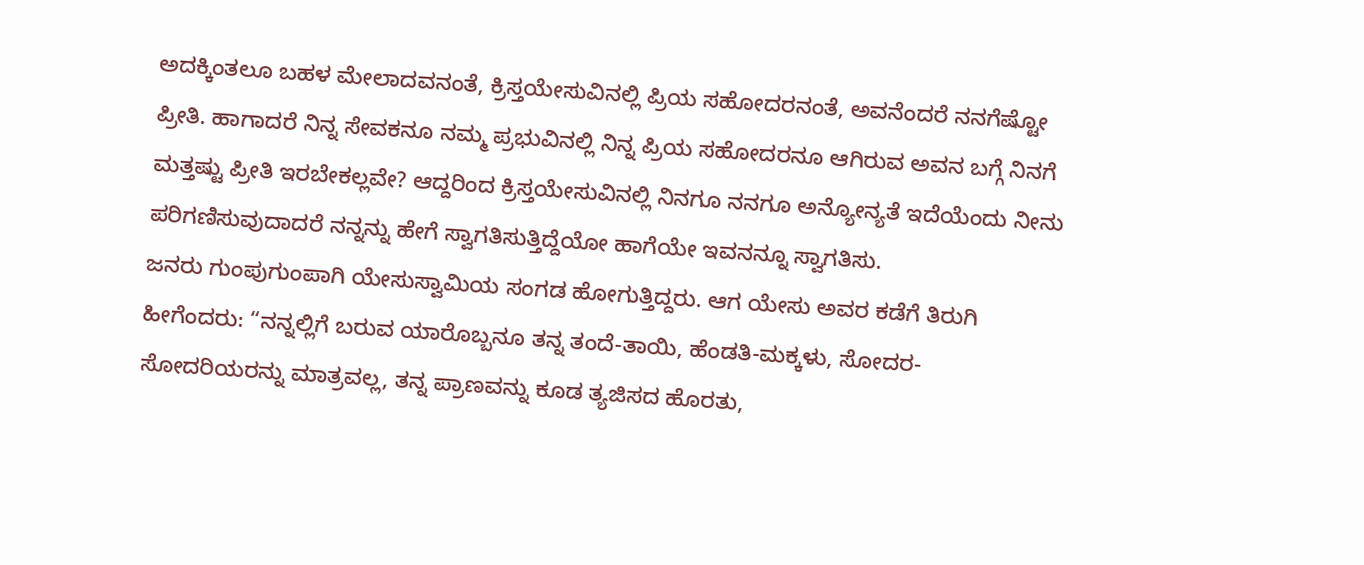ಅದಕ್ಕಿಂತಲೂ ಬಹಳ ಮೇಲಾದವನಂತೆ, ಕ್ರಿಸ್ತಯೇಸುವಿನಲ್ಲಿ ಪ್ರಿಯ ಸಹೋದರನಂತೆ, ಅವನೆಂದರೆ ನನಗೆಷ್ಟೋ ಪ್ರೀತಿ. ಹಾಗಾದರೆ ನಿನ್ನ ಸೇವಕನೂ ನಮ್ಮ ಪ್ರಭುವಿನಲ್ಲಿ ನಿನ್ನ ಪ್ರಿಯ ಸಹೋದರನೂ ಆಗಿರುವ ಅವನ ಬಗ್ಗೆ ನಿನಗೆ ಮತ್ತಷ್ಟು ಪ್ರೀತಿ ಇರಬೇಕಲ್ಲವೇ? ಆದ್ದರಿಂದ ಕ್ರಿಸ್ತಯೇಸುವಿನಲ್ಲಿ ನಿನಗೂ ನನಗೂ ಅನ್ಯೋನ್ಯತೆ ಇದೆಯೆಂದು ನೀನು ಪರಿಗಣಿಸುವುದಾದರೆ ನನ್ನನ್ನು ಹೇಗೆ ಸ್ವಾಗತಿಸುತ್ತಿದ್ದೆಯೋ ಹಾಗೆಯೇ ಇವನನ್ನೂ ಸ್ವಾಗತಿಸು.
ಜನರು ಗುಂಪುಗುಂಪಾಗಿ ಯೇಸುಸ್ವಾಮಿಯ ಸಂಗಡ ಹೋಗುತ್ತಿದ್ದರು. ಆಗ ಯೇಸು ಅವರ ಕಡೆಗೆ ತಿರುಗಿ ಹೀಗೆಂದರು: “ನನ್ನಲ್ಲಿಗೆ ಬರುವ ಯಾರೊಬ್ಬನೂ ತನ್ನ ತಂದೆ-ತಾಯಿ, ಹೆಂಡತಿ-ಮಕ್ಕಳು, ಸೋದರ-ಸೋದರಿಯರನ್ನು ಮಾತ್ರವಲ್ಲ, ತನ್ನ ಪ್ರಾಣವನ್ನು ಕೂಡ ತ್ಯಜಿಸದ ಹೊರತು,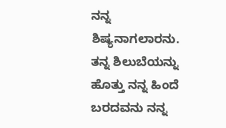ನನ್ನ ಶಿಷ್ಯನಾಗಲಾರನು. ತನ್ನ ಶಿಲುಬೆಯನ್ನು ಹೊತ್ತು ನನ್ನ ಹಿಂದೆ ಬರದವನು ನನ್ನ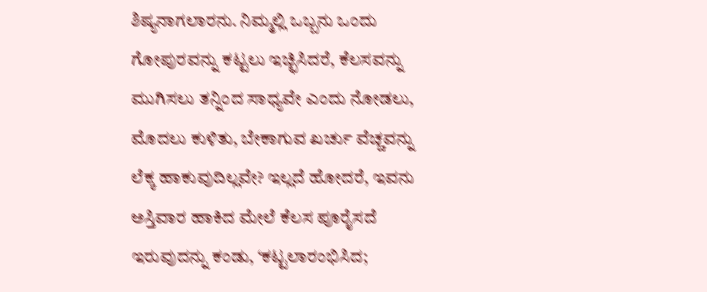ಶಿಷ್ಯನಾಗಲಾರನು. ನಿಮ್ಮಲ್ಲಿ ಒಬ್ಬನು ಒಂದು ಗೋಪುರವನ್ನು ಕಟ್ಟಲು ಇಚ್ಛಿಸಿದರೆ, ಕೆಲಸವನ್ನು ಮುಗಿಸಲು ತನ್ನಿಂದ ಸಾಧ್ಯವೇ ಎಂದು ನೋಡಲು, ಮೊದಲು ಕುಳಿತು, ಬೇಕಾಗುವ ಖರ್ಚು ವೆಚ್ಚವನ್ನು ಲೆಕ್ಕ ಹಾಕುವುದಿಲ್ಲವೇ? ಇಲ್ಲದೆ ಹೋದರೆ, ಇವನು ಅಸ್ತಿವಾರ ಹಾಕಿದ ಮೇಲೆ ಕೆಲಸ ಪೂರೈಸದೆ ಇರುವುದನ್ನು ಕಂಡು, ‘ಕಟ್ಟಲಾರಂಭಿಸಿದ;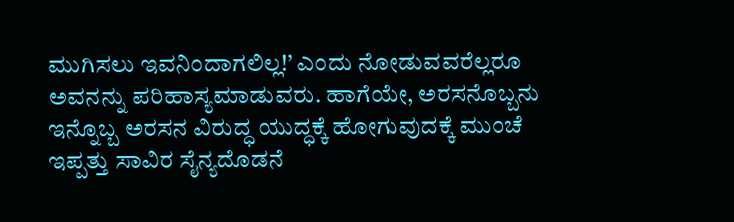ಮುಗಿಸಲು ಇವನಿಂದಾಗಲಿಲ್ಲ!’ ಎಂದು ನೋಡುವವರೆಲ್ಲರೂ ಅವನನ್ನು ಪರಿಹಾಸ್ಯಮಾಡುವರು. ಹಾಗೆಯೇ, ಅರಸನೊಬ್ಬನು ಇನ್ನೊಬ್ಬ ಅರಸನ ವಿರುದ್ಧ ಯುದ್ಧಕ್ಕೆ ಹೋಗುವುದಕ್ಕೆ ಮುಂಚೆ ಇಪ್ಪತ್ತು ಸಾವಿರ ಸೈನ್ಯದೊಡನೆ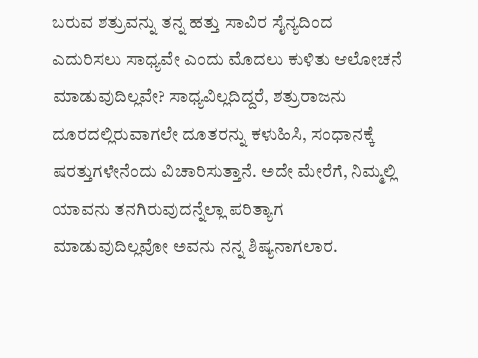ಬರುವ ಶತ್ರುವನ್ನು ತನ್ನ ಹತ್ತು ಸಾವಿರ ಸೈನ್ಯದಿಂದ ಎದುರಿಸಲು ಸಾಧ್ಯವೇ ಎಂದು ಮೊದಲು ಕುಳಿತು ಆಲೋಚನೆ ಮಾಡುವುದಿಲ್ಲವೇ? ಸಾಧ್ಯವಿಲ್ಲದಿದ್ದರೆ, ಶತ್ರುರಾಜನು ದೂರದಲ್ಲಿರುವಾಗಲೇ ದೂತರನ್ನು ಕಳುಹಿಸಿ, ಸಂಧಾನಕ್ಕೆ ಷರತ್ತುಗಳೇನೆಂದು ವಿಚಾರಿಸುತ್ತಾನೆ. ಅದೇ ಮೇರೆಗೆ, ನಿಮ್ಮಲ್ಲಿ ಯಾವನು ತನಗಿರುವುದನ್ನೆಲ್ಲಾ ಪರಿತ್ಯಾಗ ಮಾಡುವುದಿಲ್ಲವೋ ಅವನು ನನ್ನ ಶಿಷ್ಯನಾಗಲಾರ.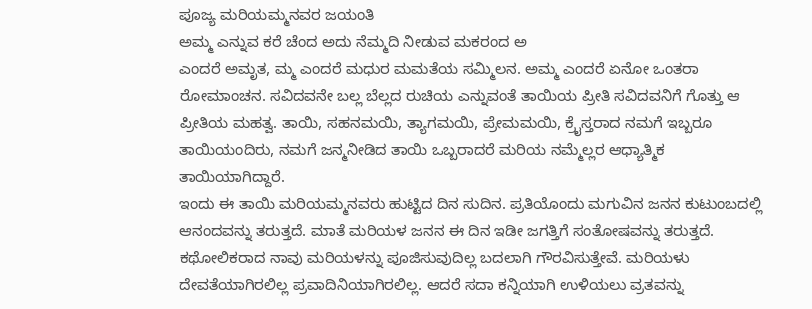ಪೂಜ್ಯ ಮರಿಯಮ್ಮನವರ ಜಯಂತಿ
ಅಮ್ಮ ಎನ್ನುವ ಕರೆ ಚೆಂದ ಅದು ನೆಮ್ಮದಿ ನೀಡುವ ಮಕರಂದ ಅ
ಎಂದರೆ ಅಮೃತ, ಮ್ಮ ಎಂದರೆ ಮಧುರ ಮಮತೆಯ ಸಮ್ಮಿಲನ. ಅಮ್ಮ ಎಂದರೆ ಏನೋ ಒಂತರಾ ರೋಮಾಂಚನ. ಸವಿದವನೇ ಬಲ್ಲ ಬೆಲ್ಲದ ರುಚಿಯ ಎನ್ನುವಂತೆ ತಾಯಿಯ ಪ್ರೀತಿ ಸವಿದವನಿಗೆ ಗೊತ್ತು ಆ ಪ್ರೀತಿಯ ಮಹತ್ವ. ತಾಯಿ, ಸಹನಮಯಿ, ತ್ಯಾಗಮಯಿ, ಪ್ರೇಮಮಯಿ, ಕ್ರೈಸ್ತರಾದ ನಮಗೆ ಇಬ್ಬರೂ ತಾಯಿಯಂದಿರು, ನಮಗೆ ಜನ್ಮನೀಡಿದ ತಾಯಿ ಒಬ್ಬರಾದರೆ ಮರಿಯ ನಮ್ಮೆಲ್ಲರ ಆಧ್ಯಾತ್ಮಿಕ ತಾಯಿಯಾಗಿದ್ದಾರೆ.
ಇಂದು ಈ ತಾಯಿ ಮರಿಯಮ್ಮನವರು ಹುಟ್ಟಿದ ದಿನ ಸುದಿನ. ಪ್ರತಿಯೊಂದು ಮಗುವಿನ ಜನನ ಕುಟುಂಬದಲ್ಲಿ ಆನಂದವನ್ನು ತರುತ್ತದೆ. ಮಾತೆ ಮರಿಯಳ ಜನನ ಈ ದಿನ ಇಡೀ ಜಗತ್ತಿಗೆ ಸಂತೋಷವನ್ನು ತರುತ್ತದೆ. ಕಥೋಲಿಕರಾದ ನಾವು ಮರಿಯಳನ್ನು ಪೂಜಿಸುವುದಿಲ್ಲ ಬದಲಾಗಿ ಗೌರವಿಸುತ್ತೇವೆ. ಮರಿಯಳು ದೇವತೆಯಾಗಿರಲಿಲ್ಲ ಪ್ರವಾದಿನಿಯಾಗಿರಲಿಲ್ಲ. ಆದರೆ ಸದಾ ಕನ್ನಿಯಾಗಿ ಉಳಿಯಲು ವ್ರತವನ್ನು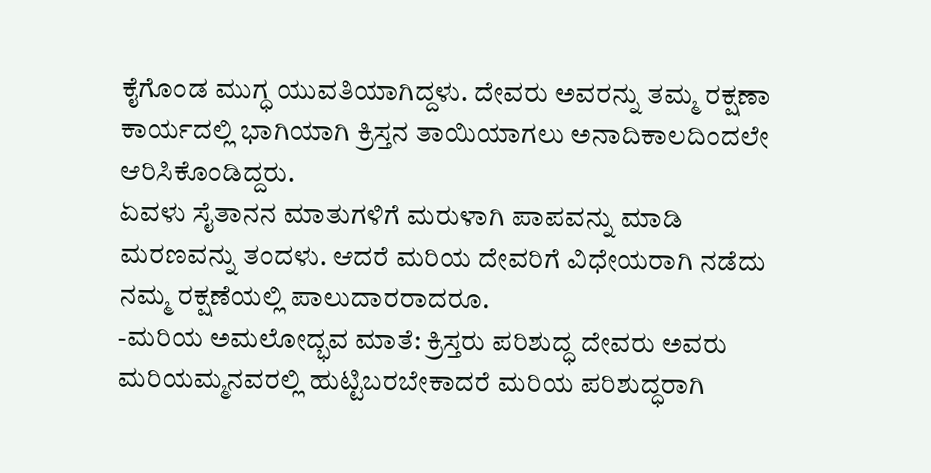ಕೈಗೊಂಡ ಮುಗ್ಧ ಯುವತಿಯಾಗಿದ್ದಳು. ದೇವರು ಅವರನ್ನು ತಮ್ಮ ರಕ್ಷಣಾ ಕಾರ್ಯದಲ್ಲಿ ಭಾಗಿಯಾಗಿ ಕ್ರಿಸ್ತನ ತಾಯಿಯಾಗಲು ಅನಾದಿಕಾಲದಿಂದಲೇ ಆರಿಸಿಕೊಂಡಿದ್ದರು.
ಏವಳು ಸೈತಾನನ ಮಾತುಗಳಿಗೆ ಮರುಳಾಗಿ ಪಾಪವನ್ನು ಮಾಡಿ ಮರಣವನ್ನು ತಂದಳು. ಆದರೆ ಮರಿಯ ದೇವರಿಗೆ ವಿಧೇಯರಾಗಿ ನಡೆದು ನಮ್ಮ ರಕ್ಷಣೆಯಲ್ಲಿ ಪಾಲುದಾರರಾದರೂ.
-ಮರಿಯ ಅಮಲೋದ್ಭವ ಮಾತೆ: ಕ್ರಿಸ್ತರು ಪರಿಶುದ್ಧ ದೇವರು ಅವರು ಮರಿಯಮ್ಮನವರಲ್ಲಿ ಹುಟ್ಟಿಬರಬೇಕಾದರೆ ಮರಿಯ ಪರಿಶುದ್ಧರಾಗಿ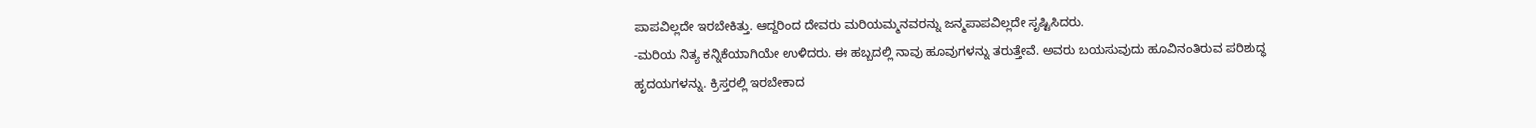ಪಾಪವಿಲ್ಲದೇ ಇರಬೇಕಿತ್ತು. ಆದ್ದರಿಂದ ದೇವರು ಮರಿಯಮ್ಮನವರನ್ನು ಜನ್ಮಪಾಪವಿಲ್ಲದೇ ಸೃಷ್ಟಿಸಿದರು.
-ಮರಿಯ ನಿತ್ಯ ಕನ್ನಿಕೆಯಾಗಿಯೇ ಉಳಿದರು. ಈ ಹಬ್ಬದಲ್ಲಿ ನಾವು ಹೂವುಗಳನ್ನು ತರುತ್ತೇವೆ. ಅವರು ಬಯಸುವುದು ಹೂವಿನಂತಿರುವ ಪರಿಶುದ್ಧ ಹೃದಯಗಳನ್ನು. ಕ್ರಿಸ್ತರಲ್ಲಿ ಇರಬೇಕಾದ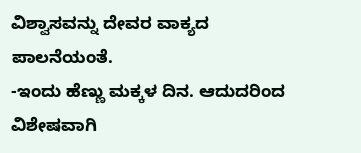ವಿಶ್ವಾಸವನ್ನು ದೇವರ ವಾಕ್ಯದ ಪಾಲನೆಯಂತೆ.
-ಇಂದು ಹೆಣ್ಣು ಮಕ್ಕಳ ದಿನ. ಆದುದರಿಂದ ವಿಶೇಷವಾಗಿ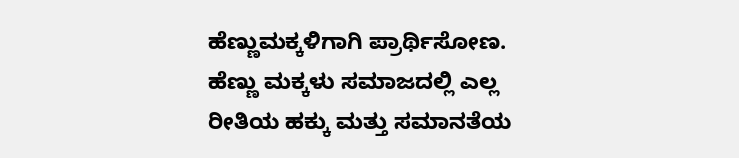ಹೆಣ್ಣುಮಕ್ಕಳಿಗಾಗಿ ಪ್ರಾರ್ಥಿಸೋಣ. ಹೆಣ್ಣು ಮಕ್ಕಳು ಸಮಾಜದಲ್ಲಿ ಎಲ್ಲ ರೀತಿಯ ಹಕ್ಕು ಮತ್ತು ಸಮಾನತೆಯ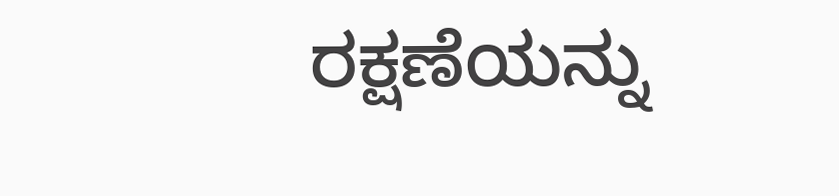ರಕ್ಷಣೆಯನ್ನು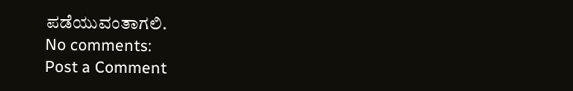ಪಡೆಯುವಂತಾಗಲಿ.
No comments:
Post a Comment